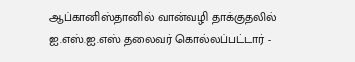ஆப்கானிஸ்தானில் வான்வழி தாக்குதலில் ஐ.எஸ்.ஐ.எஸ் தலைவர் கொல்லப்பட்டார் -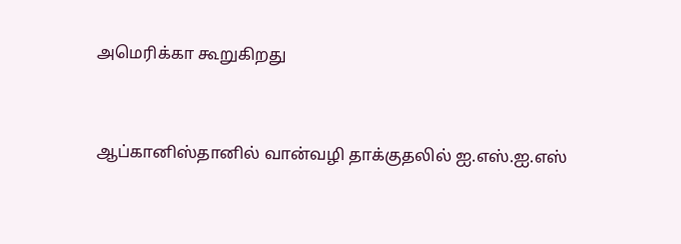அமெரிக்கா கூறுகிறது


ஆப்கானிஸ்தானில் வான்வழி தாக்குதலில் ஐ.எஸ்.ஐ.எஸ்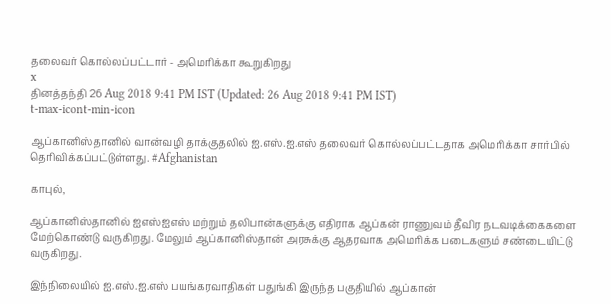தலைவர் கொல்லப்பட்டார் - அமெரிக்கா கூறுகிறது
x
தினத்தந்தி 26 Aug 2018 9:41 PM IST (Updated: 26 Aug 2018 9:41 PM IST)
t-max-icont-min-icon

ஆப்கானிஸ்தானில் வான்வழி தாக்குதலில் ஐ.எஸ்.ஐ.எஸ் தலைவர் கொல்லப்பட்டதாக அமெரிக்கா சார்பில் தெரிவிக்கப்பட்டுள்ளது. #Afghanistan

காபுல்,

ஆப்கானிஸ்தானில் ஐஎஸ்ஐஎஸ் மற்றும் தலிபான்களுக்கு எதிராக ஆப்கன் ராணுவம் தீவிர நடவடிக்கைகளை மேற்கொண்டு வருகிறது. மேலும் ஆப்கானிஸ்தான் அரசுக்கு ஆதரவாக அமெரிக்க படைகளும் சண்டையிட்டு வருகிறது.

இந்நிலையில் ஐ.எஸ்.ஐ.எஸ் பயங்கரவாதிகள் பதுங்கி இருந்த பகுதியில் ஆப்கான்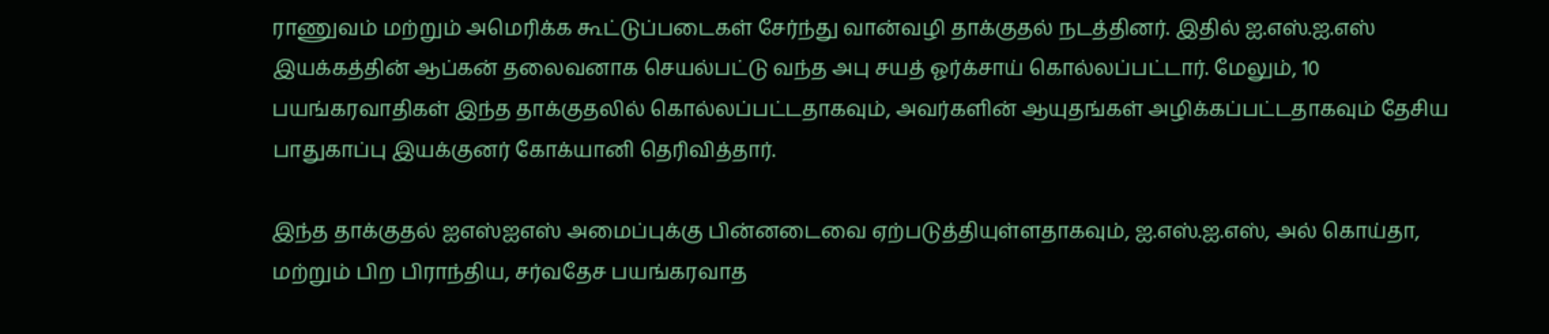ராணுவம் மற்றும் அமெரிக்க கூட்டுப்படைகள் சேர்ந்து வான்வழி தாக்குதல் நடத்தினர். இதில் ஐ.எஸ்.ஐ.எஸ் இயக்கத்தின் ஆப்கன் தலைவனாக செயல்பட்டு வந்த அபு சயத் ஓர்க்சாய் கொல்லப்பட்டார். மேலும், 10 பயங்கரவாதிகள் இந்த தாக்குதலில் கொல்லப்பட்டதாகவும், அவர்களின் ஆயுதங்கள் அழிக்கப்பட்டதாகவும் தேசிய பாதுகாப்பு இயக்குனர் கோக்யானி தெரிவித்தார்.

இந்த தாக்குதல் ஐஎஸ்ஐஎஸ் அமைப்புக்கு பின்னடைவை ஏற்படுத்தியுள்ளதாகவும், ஐ.எஸ்.ஐ.எஸ், அல் கொய்தா, மற்றும் பிற பிராந்திய, சர்வதேச பயங்கரவாத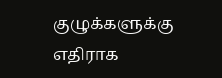குழுக்களுக்கு எதிராக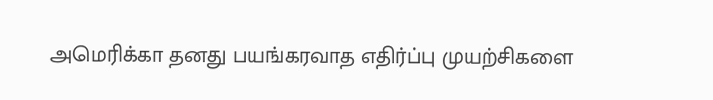அமெரிக்கா தனது பயங்கரவாத எதிர்ப்பு முயற்சிகளை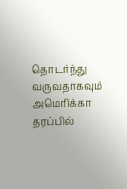தொடர்ந்து வருவதாகவும் அமெரிக்கா தரப்பில்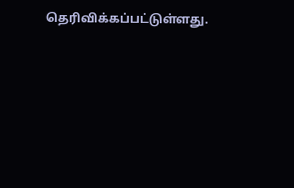தெரிவிக்கப்பட்டுள்ளது.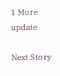1 More update

Next Story